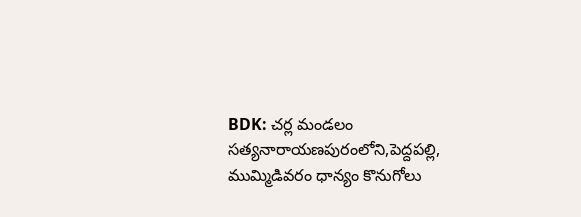BDK: చర్ల మండలం సత్యనారాయణపురంలోని,పెద్దపల్లి, ముమ్మిడివరం ధాన్యం కొనుగోలు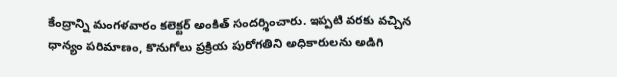కేంద్రాన్ని మంగళవారం కలెక్టర్ అంకిత్ సందర్శించారు. ఇప్పటి వరకు వచ్చిన ధాన్యం పరిమాణం, కొనుగోలు ప్రక్రియ పురోగతిని అధికారులను అడిగి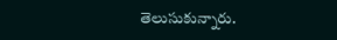తెలుసుకున్నారు.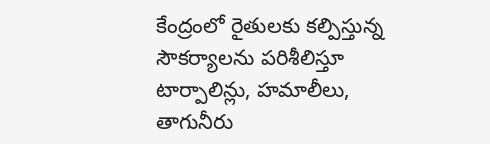కేంద్రంలో రైతులకు కల్పిస్తున్న సౌకర్యాలను పరిశీలిస్తూ టార్పాలిన్లు, హమాలీలు, తాగునీరు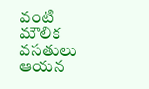వంటి మౌలిక వసతులు ఆయన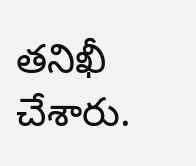తనిఖీ చేశారు.